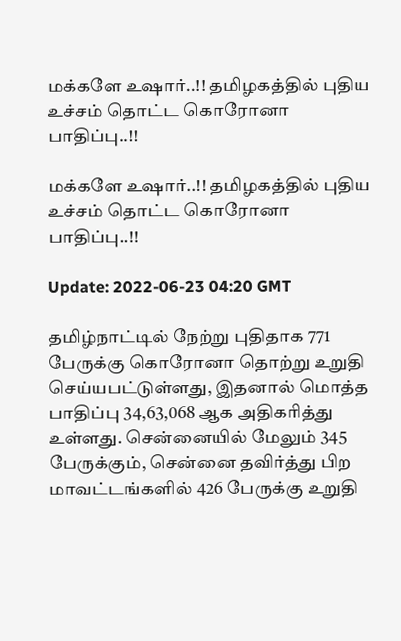மக்களே உஷார்..!! தமிழகத்தில் புதிய உச்சம் தொட்ட கொரோனா பாதிப்பு..!!

மக்களே உஷார்..!! தமிழகத்தில் புதிய உச்சம் தொட்ட கொரோனா பாதிப்பு..!!

Update: 2022-06-23 04:20 GMT

தமிழ்நாட்டில் நேற்று புதிதாக 771 பேருக்கு கொரோனா தொற்று உறுதி செய்யபட்டுள்ளது, இதனால் மொத்த பாதிப்பு 34,63,068 ஆக அதிகரித்து உள்ளது. சென்னையில் மேலும் 345 பேருக்கும், சென்னை தவிர்த்து பிற மாவட்டங்களில் 426 பேருக்கு உறுதி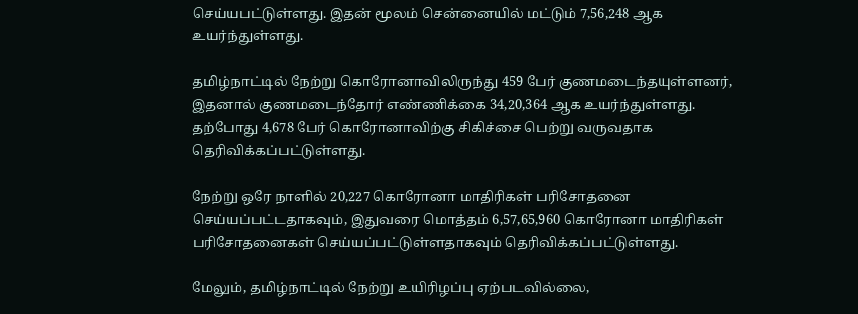செய்யபட்டுள்ளது. இதன் மூலம் சென்னையில் மட்டும் 7,56,248 ஆக உயர்ந்துள்ளது.

தமிழ்நாட்டில் நேற்று கொரோனாவிலிருந்து 459 பேர் குணமடைந்தயுள்ளனர், இதனால் குணமடைந்தோர் எண்ணிக்கை 34,20,364 ஆக உயர்ந்துள்ளது. தற்போது 4,678 பேர் கொரோனாவிற்கு சிகிச்சை பெற்று வருவதாக தெரிவிக்கப்பட்டுள்ளது.

நேற்று ஒரே நாளில் 20,227 கொரோனா மாதிரிகள் பரிசோதனை செய்யப்பட்டதாகவும், இதுவரை மொத்தம் 6,57,65,960 கொரோனா மாதிரிகள் பரிசோதனைகள் செய்யப்பட்டுள்ளதாகவும் தெரிவிக்கப்பட்டுள்ளது.

மேலும், தமிழ்நாட்டில் நேற்று உயிரிழப்பு ஏற்படவில்லை,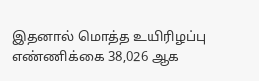இதனால் மொத்த உயிரிழப்பு எண்ணிக்கை 38,026 ஆக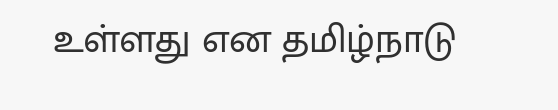உள்ளது என தமிழ்நாடு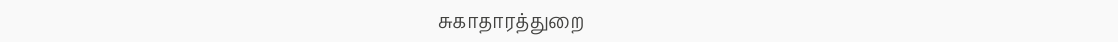சுகாதாரத்துறை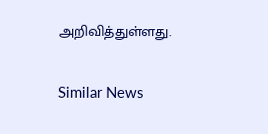அறிவித்துள்ளது.

Similar News